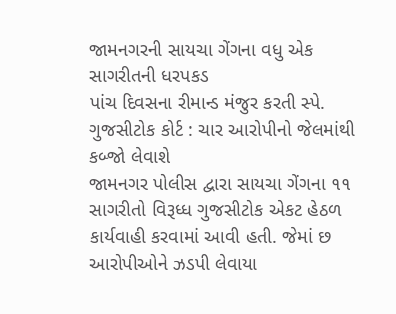જામનગરની સાયચા ગેંગના વધુ એક સાગરીતની ધરપકડ
પાંચ દિવસના રીમાન્ડ મંજુર કરતી સ્પે. ગુજસીટોક કોર્ટ : ચાર આરોપીનો જેલમાંથી કબ્જો લેવાશે
જામનગર પોલીસ દ્વારા સાયચા ગેંગના ૧૧ સાગરીતો વિરૂધ્ધ ગુજસીટોક એકટ હેઠળ કાર્યવાહી કરવામાં આવી હતી. જેમાં છ આરોપીઓને ઝડપી લેવાયા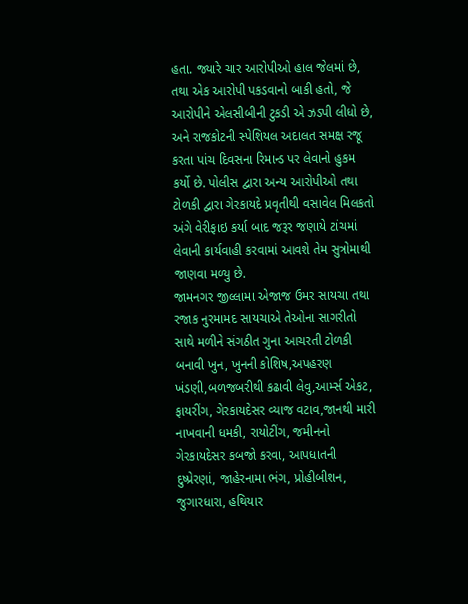હતા. જ્યારે ચાર આરોપીઓ હાલ જેલમાં છે, તથા એક આરોપી પકડવાનો બાકી હતો, જે આરોપીને એલસીબીની ટુકડી એ ઝડપી લીધો છે, અને રાજકોટની સ્પેશિયલ અદાલત સમક્ષ રજૂ કરતા પાંચ દિવસના રિમાન્ડ પર લેવાનો હુકમ કર્યો છે. પોલીસ દ્વારા અન્ય આરોપીઓ તથા ટોળકી દ્વારા ગેરકાયદે પ્રવૃતીથી વસાવેલ મિલકતો અંગે વેરીફાઇ કર્યા બાદ જરૂર જણાયે ટાંચમાં લેવાની કાર્યવાહી કરવામાં આવશે તેમ સુત્રોમાથી જાણવા મળ્યુ છે.
જામનગર જીલ્લામા એજાજ ઉમર સાયચા તથા રજાક નુરમામદ સાયચાએ તેઓના સાગરીતો સાથે મળીને સંગઠીત ગુના આચરતી ટોળકી બનાવી ખુન, ખુનની કોશિષ,અપહરણ ખંડણી,બળજબરીથી કઢાવી લેવુ,આર્મ્સ એકટ, ફાયરીંગ, ગેરકાયદેસર વ્યાજ વટાવ,જાનથી મારી નાખવાની ધમકી, રાયોટીંગ, જમીનનો ગેરકાયદેસર કબજો કરવા, આપધાતની દુષ્પ્રેરણાં, જાહેરનામા ભંગ, પ્રોહીબીશન, જુગારધારા, હથિયાર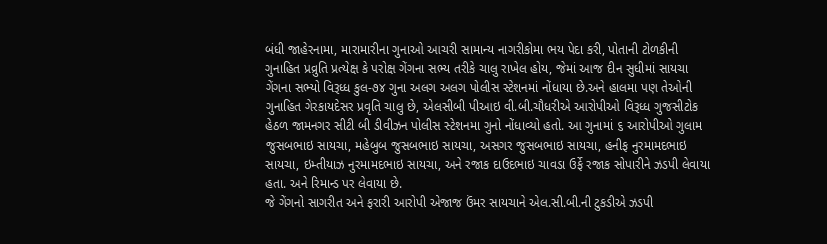બંધી જાહેરનામા, મારામારીના ગુનાઓ આચરી સામાન્ય નાગરીકોમા ભય પેદા કરી, પોતાની ટોળકીની ગુનાહિત પ્રવ્રુતિ પ્રત્યેક્ષ કે પરોક્ષ ગેંગના સભ્ય તરીકે ચાલુ રાખેલ હોય, જેમાં આજ દીન સુધીમાં સાયચા ગેંગના સભ્યો વિરૂધ્ધ કુલ-૭૪ ગુના અલગ અલગ પોલીસ સ્ટેશનમાં નોંધાયા છે.અને હાલમા પણ તેઓની ગુનાહિત ગેરકાયદેસર પ્રવૃતિ ચાલુ છે, એલસીબી પીઆઇ વી.બી.ચૌધરીએ આરોપીઓ વિરૂધ્ધ ગુજસીટોક હેઠળ જામનગર સીટી બી ડીવીઝન પોલીસ સ્ટેશનમા ગુનો નોંધાવ્યો હતો. આ ગુનામાં ૬ આરોપીઓ ગુલામ જુસબભાઇ સાયચા, મહેબુબ જુસબભાઇ સાયચા, અસગર જુસબભાઇ સાયચા, હનીફ નુરમામદભાઇ સાયચા, ઇમ્તીયાઝ નુરમામદભાઇ સાયચા, અને રજાક દાઉદભાઇ ચાવડા ઉર્ફે રજાક સોપારીને ઝડપી લેવાયા હતા. અને રિમાન્ડ પર લેવાયા છે.
જે ગેંગનો સાગરીત અને ફરારી આરોપી એજાજ ઉંમર સાયચાને એલ.સી.બી.ની ટુકડીએ ઝડપી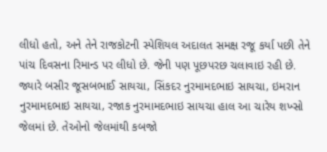લીધો હતો, અને તેને રાજકોટની સ્પેશિયલ અદાલત સમક્ષ રજૂ કર્યા પછી તેને પાંચ દિવસના રિમાન્ડ પર લીધો છે. જેની પણ પૂછપરછ ચલાવાઇ રહી છે.
જ્યારે બસીર જૂસબભાઈ સાયચા, સિંકદર નુરમામદભાઇ સાયચા, ઇમરાન નુરમામદભાઇ સાયચા, રજાક નુરમામદભાઇ સાયચા હાલ આ ચારેય શખ્સો જેલમાં છે. તેઓનો જેલમાંથી કબજો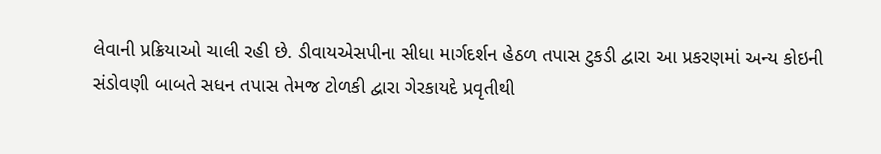લેવાની પ્રક્રિયાઓ ચાલી રહી છે. ડીવાયએસપીના સીધા માર્ગદર્શન હેઠળ તપાસ ટુકડી દ્વારા આ પ્રકરણમાં અન્ય કોઇની સંડોવણી બાબતે સધન તપાસ તેમજ ટોળકી દ્વારા ગેરકાયદે પ્રવૃતીથી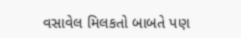વસાવેલ મિલકતો બાબતે પણ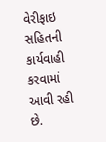વેરીફાઇ સહિતની કાર્યવાહી કરવામાં આવી રહી છે.